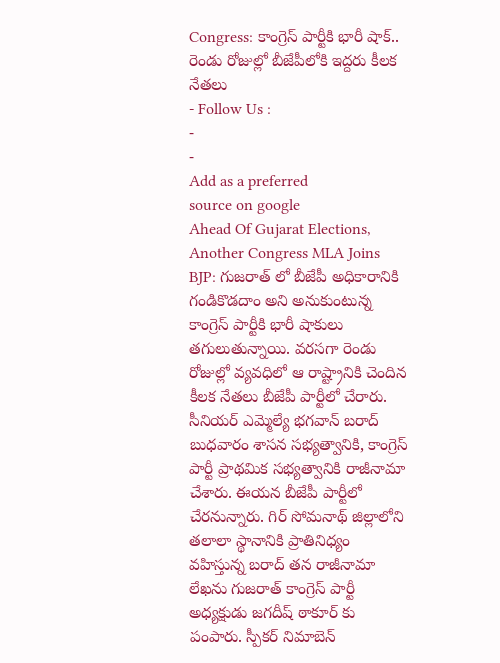Congress: కాంగ్రెస్ పార్టీకి భారీ షాక్.. రెండు రోజుల్లో బీజేపీలోకి ఇద్దరు కీలక నేతలు
- Follow Us :
-
-
Add as a preferred
source on google
Ahead Of Gujarat Elections, Another Congress MLA Joins BJP: గుజరాత్ లో బీజేపీ అధికారానికి గండికొడదాం అని అనుకుంటున్న కాంగ్రెస్ పార్టీకి భారీ షాకులు తగులుతున్నాయి. వరసగా రెండు రోజుల్లో వ్యవధిలో ఆ రాష్ట్రానికి చెందిన కీలక నేతలు బీజేపీ పార్టీలో చేరారు. సీనియర్ ఎమ్మెల్యే భగవాన్ బరాద్ బుధవారం శాసన సభ్యత్వానికి, కాంగ్రెస్ పార్టీ ప్రాథమిక సభ్యత్వానికి రాజీనామా చేశారు. ఈయన బీజేపీ పార్టీలో చేరనున్నారు. గిర్ సోమనాథ్ జిల్లాలోని తలాలా స్థానానికి ప్రాతినిధ్యం వహిస్తున్న బరాద్ తన రాజీనామా లేఖను గుజరాత్ కాంగ్రెస్ పార్టీ అధ్యక్షుడు జగదీష్ ఠాకూర్ కు పంపారు. స్పీకర్ నిమాబెన్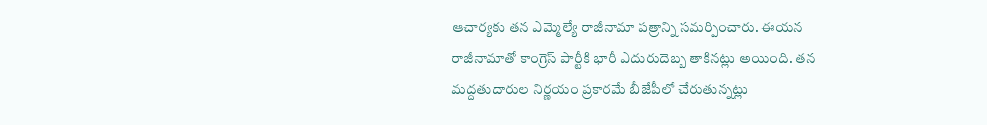ఆచార్యకు తన ఎమ్మెల్యే రాజీనామా పత్రాన్ని సమర్పించారు. ఈయన రాజీనామాతో కాంగ్రెస్ పార్టీకి భారీ ఎదురుదెబ్బ తాకినట్లు అయింది. తన మద్దతుదారుల నిర్ణయం ప్రకారమే బీజేపీలో చేరుతున్నట్లు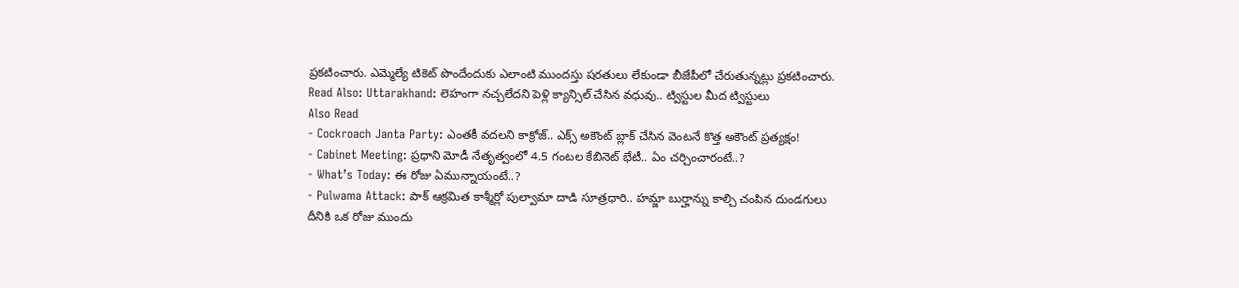ప్రకటించారు. ఎమ్మెల్యే టికెట్ పొందేందుకు ఎలాంటి ముందస్తు షరతులు లేకుండా బీజేపీలో చేరుతున్నట్లు ప్రకటించారు.
Read Also: Uttarakhand: లెహంగా నచ్చలేదని పెళ్లి క్యాన్సిల్ చేసిన వధువు.. ట్విస్టుల మీద ట్విస్టులు
Also Read
- Cockroach Janta Party: ఎంతకీ వదలని కాక్రోజ్.. ఎక్స్ అకౌంట్ బ్లాక్ చేసిన వెంటనే కొత్త అకౌంట్ ప్రత్యక్షం!
- Cabinet Meeting: ప్రధాని మోడీ నేతృత్వంలో 4.5 గంటల కేబినెట్ భేటీ.. ఏం చర్చించారంటే..?
- What’s Today: ఈ రోజు ఏమున్నాయంటే..?
- Pulwama Attack: పాక్ ఆక్రమిత కాశ్మీర్లో పుల్వామా దాడి సూత్రధారి.. హమ్జా బుర్హాన్ను కాల్చి చంపిన దుండగులు
దీనికి ఒక రోజు ముందు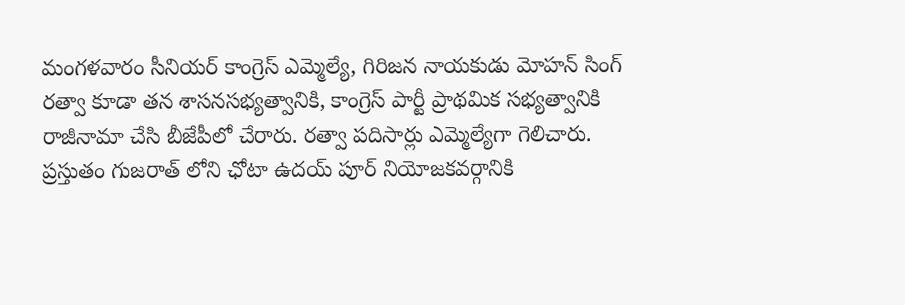మంగళవారం సీనియర్ కాంగ్రెస్ ఎమ్మెల్యే, గిరిజన నాయకుడు మోహన్ సింగ్ రత్వా కూడా తన శాసనసభ్యత్వానికి, కాంగ్రెస్ పార్టీ ప్రాథమిక సభ్యత్వానికి రాజీనామా చేసి బీజేపీలో చేరారు. రత్వా పదిసార్లు ఎమ్మెల్యేగా గెలిచారు. ప్రస్తుతం గుజరాత్ లోని ఛోటా ఉదయ్ పూర్ నియోజకవర్గానికి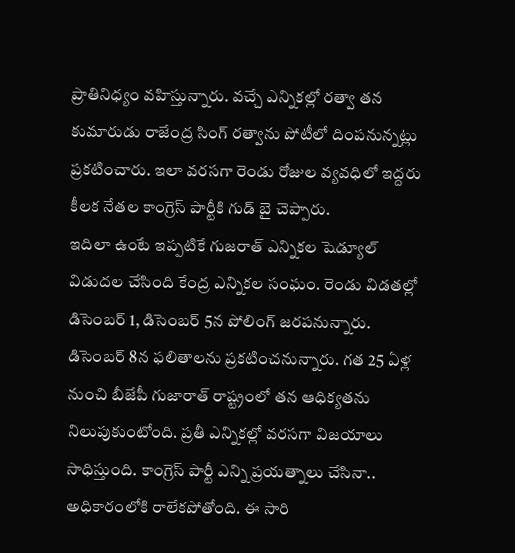ప్రాతినిధ్యం వహిస్తున్నారు. వచ్చే ఎన్నికల్లో రత్వా తన కుమారుడు రాజేంద్ర సింగ్ రత్వాను పోటీలో దింపనున్నట్లు ప్రకటించారు. ఇలా వరసగా రెండు రోజుల వ్యవధిలో ఇద్దరు కీలక నేతల కాంగ్రెస్ పార్టీకి గుడ్ బై చెప్పారు.
ఇదిలా ఉంటే ఇప్పటికే గుజరాత్ ఎన్నికల షెడ్యూల్ విడుదల చేసింది కేంద్ర ఎన్నికల సంఘం. రెండు విడతల్లో డిసెంబర్ 1, డిసెంబర్ 5న పోలింగ్ జరపనున్నారు. డిసెంబర్ 8న ఫలితాలను ప్రకటించనున్నారు. గత 25 ఏళ్ల నుంచి బీజేపీ గుజారాత్ రాష్ట్రంలో తన ఆధిక్యతను నిలుపుకుంటోంది. ప్రతీ ఎన్నికల్లో వరసగా విజయాలు సాధిస్తుంది. కాంగ్రెస్ పార్టీ ఎన్ని ప్రయత్నాలు చేసినా.. అధికారంలోకి రాలేకపోతోంది. ఈ సారి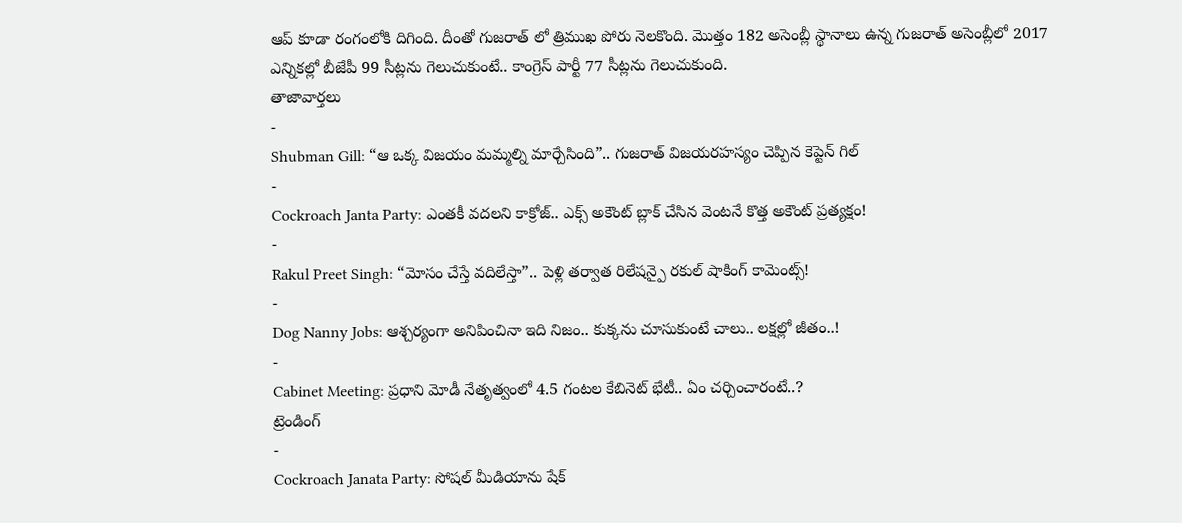ఆప్ కూడా రంగంలోకి దిగింది. దీంతో గుజరాత్ లో త్రిముఖ పోరు నెలకొంది. మొత్తం 182 అసెంబ్లీ స్థానాలు ఉన్న గుజరాత్ అసెంబ్లీలో 2017 ఎన్నికల్లో బీజేపీ 99 సీట్లను గెలుచుకుంటే.. కాంగ్రెస్ పార్టీ 77 సీట్లను గెలుచుకుంది.
తాజావార్తలు
-
Shubman Gill: “ఆ ఒక్క విజయం మమ్మల్ని మార్చేసింది”.. గుజరాత్ విజయరహస్యం చెప్పిన కెప్టెన్ గిల్
-
Cockroach Janta Party: ఎంతకీ వదలని కాక్రోజ్.. ఎక్స్ అకౌంట్ బ్లాక్ చేసిన వెంటనే కొత్త అకౌంట్ ప్రత్యక్షం!
-
Rakul Preet Singh: “మోసం చేస్తే వదిలేస్తా”.. పెళ్లి తర్వాత రిలేషన్పై రకుల్ షాకింగ్ కామెంట్స్!
-
Dog Nanny Jobs: ఆశ్చర్యంగా అనిపించినా ఇది నిజం.. కుక్కను చూసుకుంటే చాలు.. లక్షల్లో జీతం..!
-
Cabinet Meeting: ప్రధాని మోడీ నేతృత్వంలో 4.5 గంటల కేబినెట్ భేటీ.. ఏం చర్చించారంటే..?
ట్రెండింగ్
-
Cockroach Janata Party: సోషల్ మీడియాను షేక్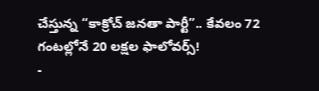చేస్తున్న “కాక్రోచ్ జనతా పార్టీ”.. కేవలం 72 గంటల్లోనే 20 లక్షల ఫాలోవర్స్!
-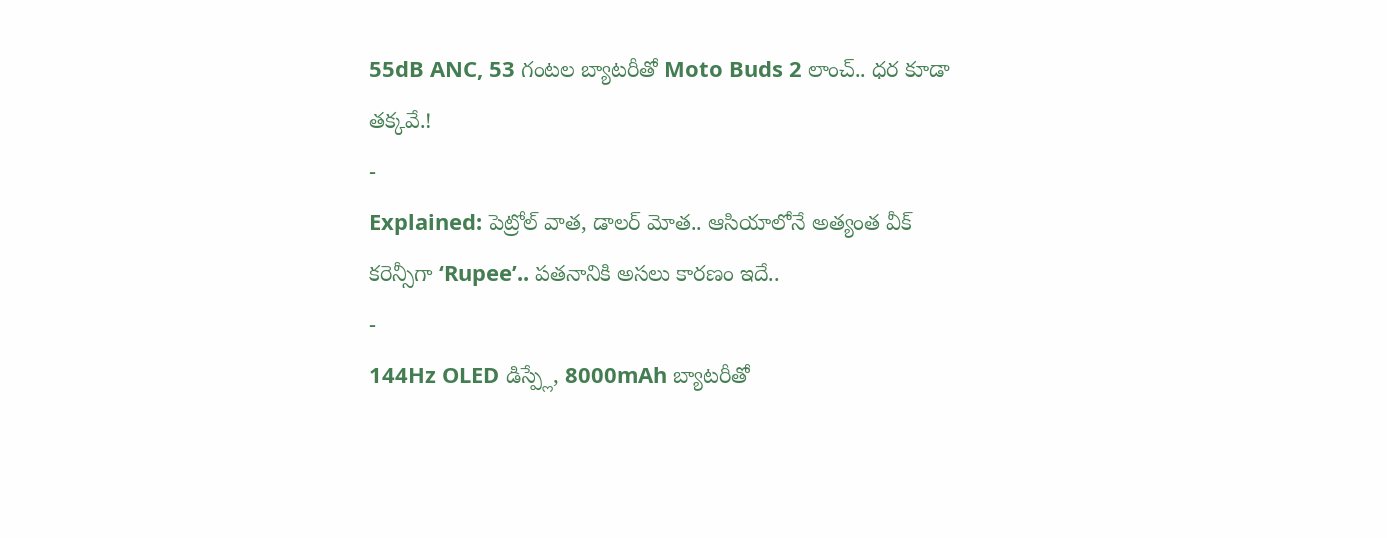55dB ANC, 53 గంటల బ్యాటరీతో Moto Buds 2 లాంచ్.. ధర కూడా తక్కవే.!
-
Explained: పెట్రోల్ వాత, డాలర్ మోత.. ఆసియాలోనే అత్యంత వీక్ కరెన్సీగా ‘Rupee’.. పతనానికి అసలు కారణం ఇదే..
-
144Hz OLED డిస్ప్లే, 8000mAh బ్యాటరీతో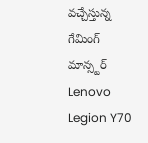వచ్చేస్తున్న గేమింగ్ మాన్స్టర్ Lenovo Legion Y70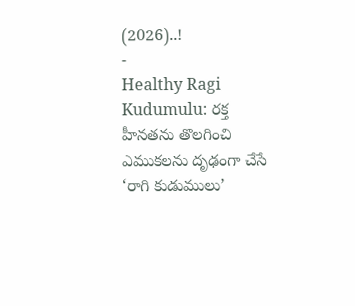(2026)..!
-
Healthy Ragi Kudumulu: రక్త హీనతను తొలగించి ఎముకలను దృఢంగా చేసే ‘రాగి కుడుములు’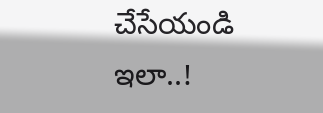చేసేయండి ఇలా..!